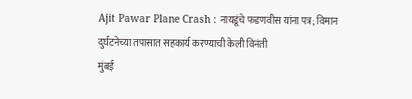Ajit Pawar Plane Crash : नायडूंचे फडणवीस यांना पत्र; विमान दुर्घटनेच्या तपासात सहकार्य करण्याची केली विनंती
मुंबई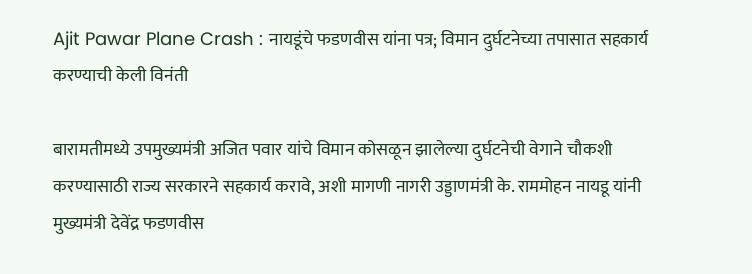Ajit Pawar Plane Crash : नायडूंचे फडणवीस यांना पत्र; विमान दुर्घटनेच्या तपासात सहकार्य करण्याची केली विनंती

बारामतीमध्ये उपमुख्यमंत्री अजित पवार यांचे विमान कोसळून झालेल्या दुर्घटनेची वेगाने चौकशी करण्यासाठी राज्य सरकारने सहकार्य करावे, अशी मागणी नागरी उड्डाणमंत्री के. राममोहन नायडू यांनी मुख्यमंत्री देवेंद्र फडणवीस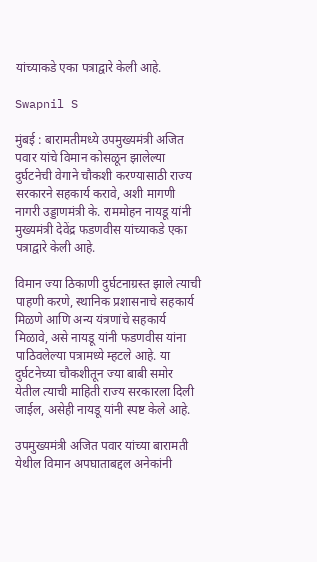यांच्याकडे एका पत्राद्वारे केली आहे.

Swapnil S

मुंबई : बारामतीमध्ये उपमुख्यमंत्री अजित पवार यांचे विमान कोसळून झालेल्या दुर्घटनेची वेगाने चौकशी करण्यासाठी राज्य सरकारने सहकार्य करावे, अशी मागणी नागरी उड्डाणमंत्री के. राममोहन नायडू यांनी मुख्यमंत्री देवेंद्र फडणवीस यांच्याकडे एका पत्राद्वारे केली आहे.

विमान ज्या ठिकाणी दुर्घटनाग्रस्त झाले त्याची पाहणी करणे, स्थानिक प्रशासनाचे सहकार्य मिळणे आणि अन्य यंत्रणांचे सहकार्य मिळावे, असे नायडू यांनी फडणवीस यांना पाठिवलेल्या पत्रामध्ये म्हटले आहे. या दुर्घटनेच्या चौकशीतून ज्या बाबी समोर येतील त्याची माहिती राज्य सरकारला दिली जाईल, असेही नायडू यांनी स्पष्ट केले आहे.

उपमुख्यमंत्री अजित पवार यांच्या बारामती येथील विमान अपघाताबद्दल अनेकांनी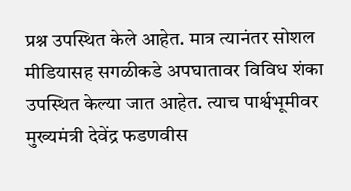प्रश्न उपस्थित केले आहेत. मात्र त्यानंतर सोशल मीडियासह सगळीकडे अपघातावर विविध शंका उपस्थित केल्या जात आहेत. त्याच पार्श्वभूमीवर मुख्यमंत्री देवेंद्र फडणवीस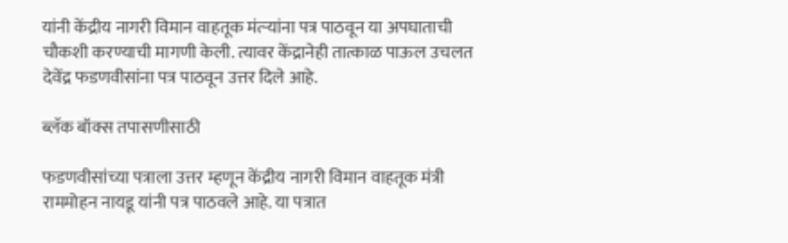यांनी केंद्रीय नागरी विमान वाहतूक मंत्र्‍यांना पत्र पाठवून या अपघाताची चौकशी करण्याची मागणी केली. त्यावर केंद्रानेही तात्काळ पाऊल उचलत देवेंद्र फडणवीसांना पत्र पाठवून उत्तर दिले आहे.

ब्लॅक बॉक्स तपासणीसाठी

फडणवीसांच्या पत्राला उत्तर म्हणून केंद्रीय नागरी विमान वाहतूक मंत्री राममोहन नायडू यांनी पत्र पाठवले आहे. या पत्रात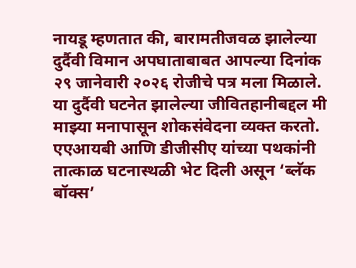नायडू म्हणतात की, बारामतीजवळ झालेल्या दुर्दैवी विमान अपघाताबाबत आपल्या दिनांक २९ जानेवारी २०२६ रोजीचे पत्र मला मिळाले. या दुर्दैवी घटनेत झालेल्या जीवितहानीबद्दल मी माझ्या मनापासून शोकसंवेदना व्यक्त करतो. एएआयबी आणि डीजीसीए यांच्या पथकांनी तात्काळ घटनास्थळी भेट दिली असून ‘ब्लॅक बॉक्स’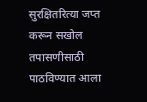सुरक्षितरित्या जप्त करून सखोल तपासणीसाठी पाठविण्यात आला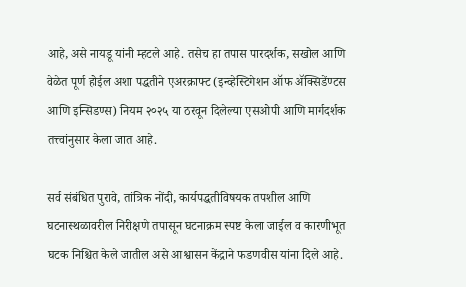आहे, असे नायडू यांनी म्हटले आहे. तसेच हा तपास पारदर्शक, सखोल आणि वेळेत पूर्ण होईल अशा पद्धतीने एअरक्राफ्ट (इन्व्हेस्टिगेशन ऑफ ॲक्सिडेंण्टस आणि इन्सिडण्स) नियम २०२५ या ठरवून दिलेल्या एसओपी आणि मार्गदर्शक तत्त्वांनुसार केला जात आहे.

सर्व संबंधित पुरावे, तांत्रिक नोंदी, कार्यपद्धतीविषयक तपशील आणि घटनास्थळावरील निरीक्षणे तपासून घटनाक्रम स्पष्ट केला जाईल व कारणीभूत घटक निश्चित केले जातील असे आश्वासन केंद्राने फडणवीस यांना दिले आहे.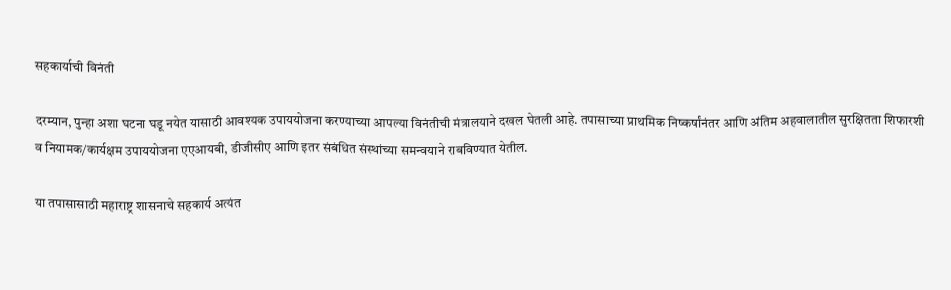सहकार्याची विनंती

दरम्यान, पुन्हा अशा घटना घडू नयेत यासाठी आवश्यक उपाययोजना करण्याच्या आपल्या विनंतीची मंत्रालयाने दखल घेतली आहे. तपासाच्या प्राथमिक निष्कर्षांनंतर आणि अंतिम अहवालातील सुरक्षितता शिफारशी व नियामक/कार्यक्षम उपाययोजना एएआयबी, डीजीसीए आणि इतर संबंधित संस्थांच्या समन्वयाने राबविण्यात येतील.

या तपासासाठी महाराष्ट्र शासनाचे सहकार्य अत्यंत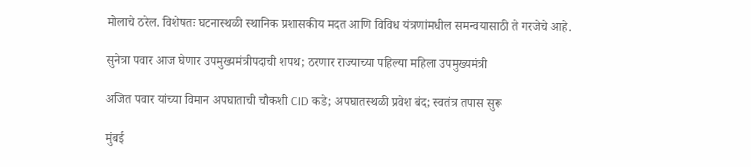मोलाचे ठरेल. विशेषतः घटनास्थळी स्थानिक प्रशासकीय मदत आणि विविध यंत्रणांमधील समन्वयासाठी ते गरजेचे आहे.

सुनेत्रा पवार आज घेणार उपमुख्यमंत्रीपदाची शपथ; ठरणार राज्याच्या पहिल्या महिला उपमुख्यमंत्री

अजित पवार यांच्या विमान अपघाताची चौकशी CID कडे; अपघातस्थळी प्रवेश बंद; स्वतंत्र तपास सुरू

मुंबई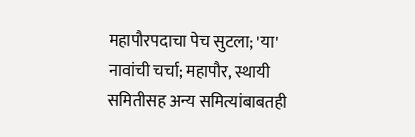महापौरपदाचा पेच सुटला; 'या' नावांची चर्चा; महापौर, स्थायी समितीसह अन्य समित्यांबाबतही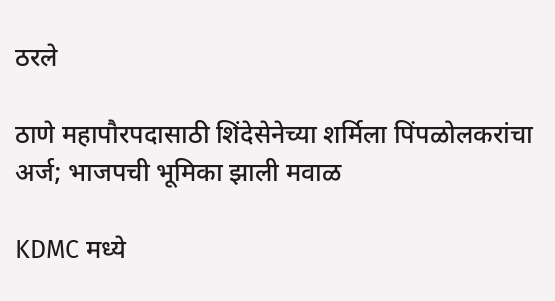ठरले

ठाणे महापौरपदासाठी शिंदेसेनेच्या शर्मिला पिंपळोलकरांचा अर्ज; भाजपची भूमिका झाली मवाळ

KDMC मध्ये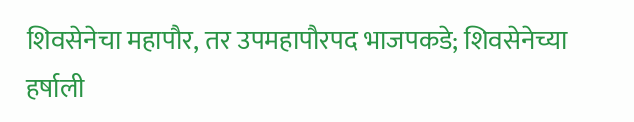शिवसेनेचा महापौर, तर उपमहापौरपद भाजपकडे; शिवसेनेच्या हर्षाली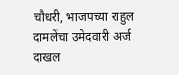चौधरी, भाजपच्या राहुल दामलेंचा उमेदवारी अर्ज दाखल